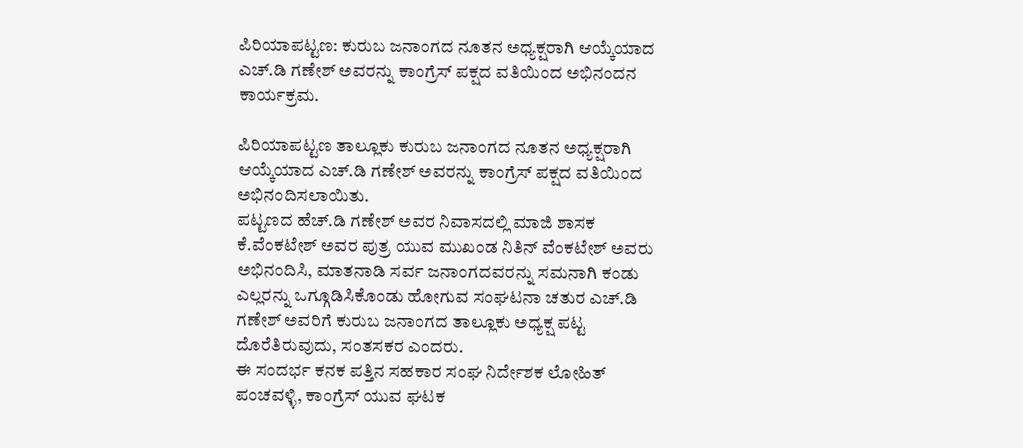ಪಿರಿಯಾಪಟ್ಟಣ: ಕುರುಬ ಜನಾಂಗದ ನೂತನ ಅಧ್ಯಕ್ಷರಾಗಿ ಆಯ್ಕೆಯಾದ ಎಚ್.ಡಿ ಗಣೇಶ್ ಅವರನ್ನು ಕಾಂಗ್ರೆಸ್ ಪಕ್ಷದ ವತಿಯಿಂದ ಅಭಿನಂದನ ಕಾರ್ಯಕ್ರಮ.

ಪಿರಿಯಾಪಟ್ಟಣ ತಾಲ್ಲೂಕು ಕುರುಬ ಜನಾಂಗದ ನೂತನ ಅಧ್ಯಕ್ಷರಾಗಿ ಆಯ್ಕೆಯಾದ ಎಚ್.ಡಿ ಗಣೇಶ್ ಅವರನ್ನು ಕಾಂಗ್ರೆಸ್ ಪಕ್ಷದ ವತಿಯಿಂದ ಅಭಿನಂದಿಸಲಾಯಿತು.
ಪಟ್ಟಣದ ಹೆಚ್.ಡಿ ಗಣೇಶ್ ಅವರ ನಿವಾಸದಲ್ಲಿ ಮಾಜಿ ಶಾಸಕ ಕೆ.ವೆಂಕಟೇಶ್ ಅವರ ಪುತ್ರ ಯುವ ಮುಖಂಡ ನಿತಿನ್ ವೆಂಕಟೇಶ್ ಅವರು ಅಭಿನಂದಿಸಿ, ಮಾತನಾಡಿ ಸರ್ವ ಜನಾಂಗದವರನ್ನು ಸಮನಾಗಿ ಕಂಡು ಎಲ್ಲರನ್ನು ಒಗ್ಗೂಡಿಸಿಕೊಂಡು ಹೋಗುವ ಸಂಘಟನಾ ಚತುರ ಎಚ್.ಡಿ ಗಣೇಶ್ ಅವರಿಗೆ ಕುರುಬ ಜನಾಂಗದ ತಾಲ್ಲೂಕು ಅಧ್ಯಕ್ಷ ಪಟ್ಟ ದೊರೆತಿರುವುದು, ಸಂತಸಕರ ಎಂದರು.
ಈ ಸಂದರ್ಭ ಕನಕ ಪತ್ತಿನ ಸಹಕಾರ ಸಂಘ ನಿರ್ದೇಶಕ ಲೋಹಿತ್ ಪಂಚವಳ್ಳಿ, ಕಾಂಗ್ರೆಸ್ ಯುವ ಘಟಕ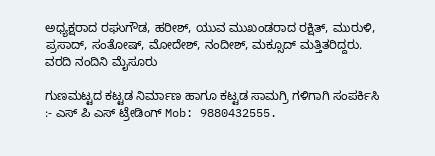ಅಧ್ಯಕ್ಷರಾದ ರಘುಗೌಡ, ಹರೀಶ್, ಯುವ ಮುಖಂಡರಾದ ರಕ್ಷಿತ್, ಮುರುಳಿ, ಪ್ರಸಾದ್, ಸಂತೋಷ್, ಮೋದೇಶ್, ನಂದೀಶ್, ಮಕ್ಸೂದ್ ಮತ್ತಿತರಿದ್ದರು.
ವರದಿ ನಂದಿನಿ ಮೈಸೂರು

ಗುಣಮಟ್ಟದ ಕಟ್ಟಡ ನಿರ್ಮಾಣ ಹಾಗೂ ಕಟ್ಟಡ ಸಾಮಗ್ರಿ ಗಳಿಗಾಗಿ ಸಂಪರ್ಕಿಸಿ :- ಎಸ್ ಪಿ ಎಸ್ ಟ್ರೇಡಿಂಗ್ Mob: 9880432555.